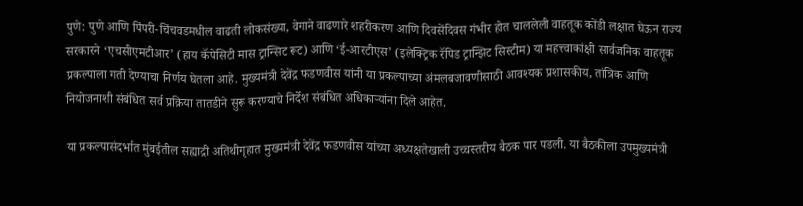पुणे: पुणे आणि पिंपरी-चिंचवडमधील वाढती लोकसंख्या, वेगाने वाढणारे शहरीकरण आणि दिवसेंदिवस गंभीर होत चाललेली वाहतूक कोंडी लक्षात घेऊन राज्य सरकारने ‘एचसीएमटीआर’ (हाय कॅपेसिटी मास ट्रान्सिट रूट) आणि ‘ई-आरटीएस’ (इलेक्ट्रिक रॅपिड ट्रान्झिट सिस्टीम) या महत्त्वाकांक्षी सार्वजनिक वाहतूक प्रकल्पाला गती देण्याचा निर्णय घेतला आहे. मुख्यमंत्री देवेंद्र फडणवीस यांनी या प्रकल्पाच्या अंमलबजावणीसाठी आवश्यक प्रशासकीय, तांत्रिक आणि नियोजनाशी संबंधित सर्व प्रक्रिया तातडीने सुरू करण्याचे निर्देश संबंधित अधिकाऱ्यांना दिले आहेत.

या प्रकल्पासंदर्भात मुंबईतील सह्याद्री अतिथीगृहात मुख्यमंत्री देवेंद्र फडणवीस यांच्या अध्यक्षतेखाली उच्चस्तरीय बैठक पार पडली. या बैठकीला उपमुख्यमंत्री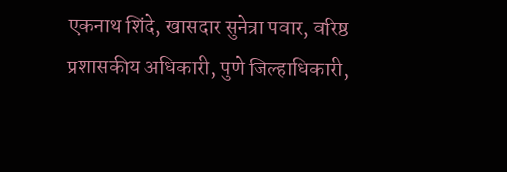एकनाथ शिंदे, खासदार सुनेत्रा पवार, वरिष्ठ प्रशासकीय अधिकारी, पुणे जिल्हाधिकारी,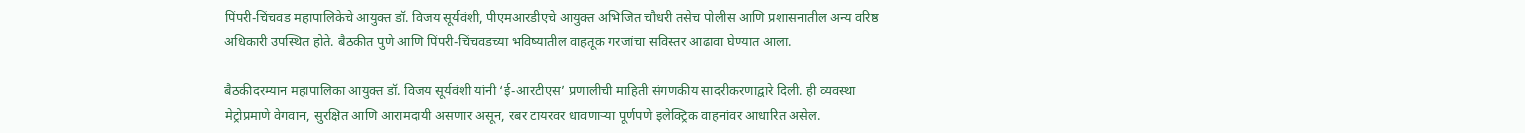पिंपरी-चिंचवड महापालिकेचे आयुक्त डॉ. विजय सूर्यवंशी, पीएमआरडीएचे आयुक्त अभिजित चौधरी तसेच पोलीस आणि प्रशासनातील अन्य वरिष्ठ अधिकारी उपस्थित होते. बैठकीत पुणे आणि पिंपरी-चिंचवडच्या भविष्यातील वाहतूक गरजांचा सविस्तर आढावा घेण्यात आला.

बैठकीदरम्यान महापालिका आयुक्त डॉ. विजय सूर्यवंशी यांनी ‘ई-आरटीएस’ प्रणालीची माहिती संगणकीय सादरीकरणाद्वारे दिली. ही व्यवस्था मेट्रोप्रमाणे वेगवान, सुरक्षित आणि आरामदायी असणार असून, रबर टायरवर धावणाऱ्या पूर्णपणे इलेक्ट्रिक वाहनांवर आधारित असेल.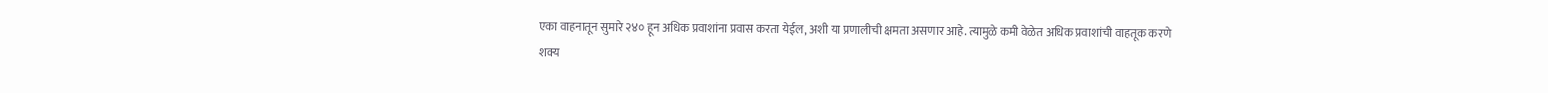एका वाहनातून सुमारे २४० हून अधिक प्रवाशांना प्रवास करता येईल, अशी या प्रणालीची क्षमता असणार आहे. त्यामुळे कमी वेळेत अधिक प्रवाशांची वाहतूक करणे शक्य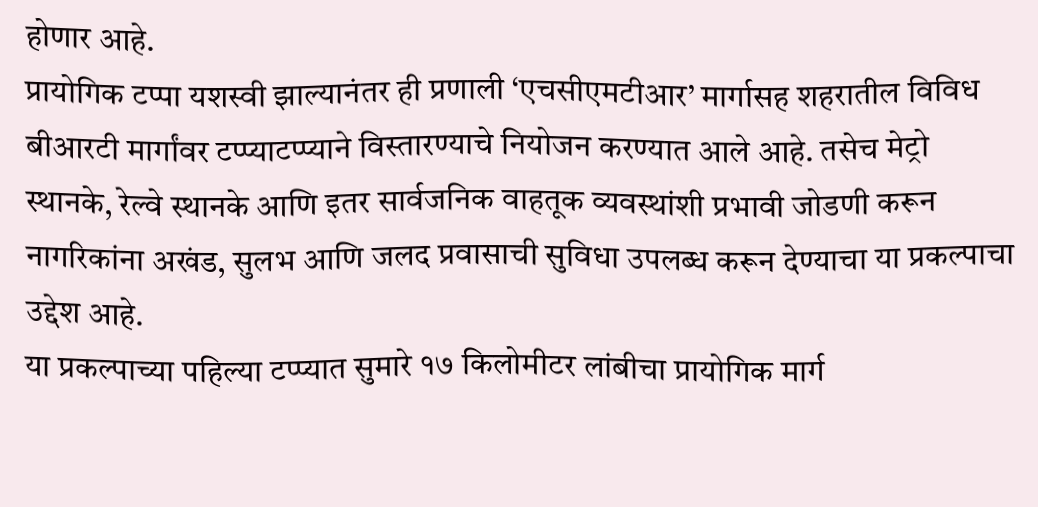होणार आहे.
प्रायोगिक टप्पा यशस्वी झाल्यानंतर ही प्रणाली ‘एचसीएमटीआर’ मार्गासह शहरातील विविध बीआरटी मार्गांवर टप्प्याटप्प्याने विस्तारण्याचे नियोजन करण्यात आले आहे. तसेच मेट्रो स्थानके, रेल्वे स्थानके आणि इतर सार्वजनिक वाहतूक व्यवस्थांशी प्रभावी जोडणी करून नागरिकांना अखंड, सुलभ आणि जलद प्रवासाची सुविधा उपलब्ध करून देण्याचा या प्रकल्पाचा उद्देश आहे.
या प्रकल्पाच्या पहिल्या टप्प्यात सुमारे १७ किलोमीटर लांबीचा प्रायोगिक मार्ग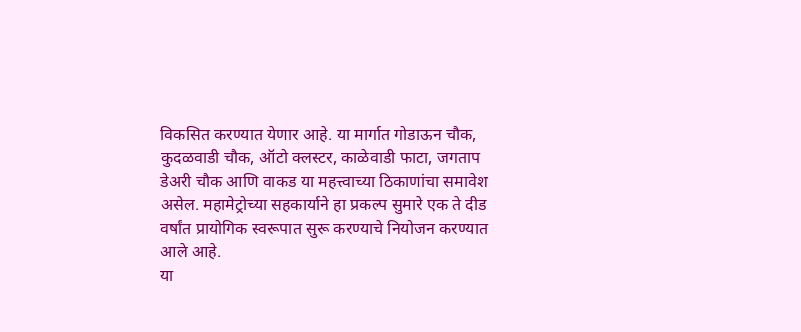विकसित करण्यात येणार आहे. या मार्गात गोडाऊन चौक, कुदळवाडी चौक, ऑटो क्लस्टर, काळेवाडी फाटा, जगताप डेअरी चौक आणि वाकड या महत्त्वाच्या ठिकाणांचा समावेश असेल. महामेट्रोच्या सहकार्याने हा प्रकल्प सुमारे एक ते दीड वर्षांत प्रायोगिक स्वरूपात सुरू करण्याचे नियोजन करण्यात आले आहे.
या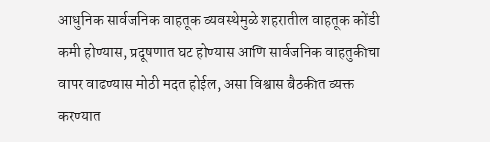आधुनिक सार्वजनिक वाहतूक व्यवस्थेमुळे शहरातील वाहतूक कोंडी कमी होण्यास, प्रदूषणात घट होण्यास आणि सार्वजनिक वाहतुकीचा वापर वाढण्यास मोठी मदत होईल, असा विश्वास बैठकीत व्यक्त करण्यात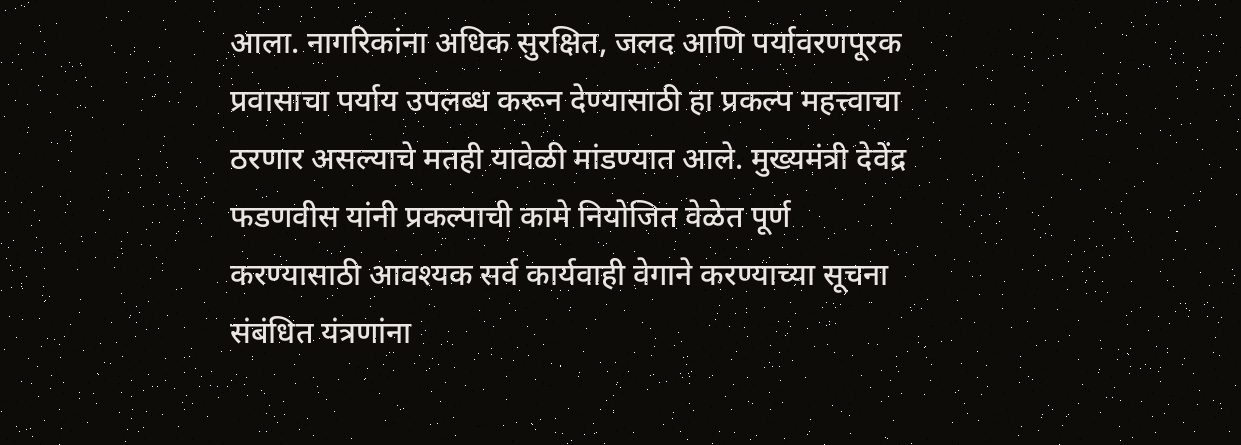आला. नागरिकांना अधिक सुरक्षित, जलद आणि पर्यावरणपूरक प्रवासाचा पर्याय उपलब्ध करून देण्यासाठी हा प्रकल्प महत्त्वाचा ठरणार असल्याचे मतही यावेळी मांडण्यात आले. मुख्यमंत्री देवेंद्र फडणवीस यांनी प्रकल्पाची कामे नियोजित वेळेत पूर्ण करण्यासाठी आवश्यक सर्व कार्यवाही वेगाने करण्याच्या सूचना संबंधित यंत्रणांना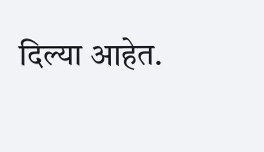दिल्या आहेत.